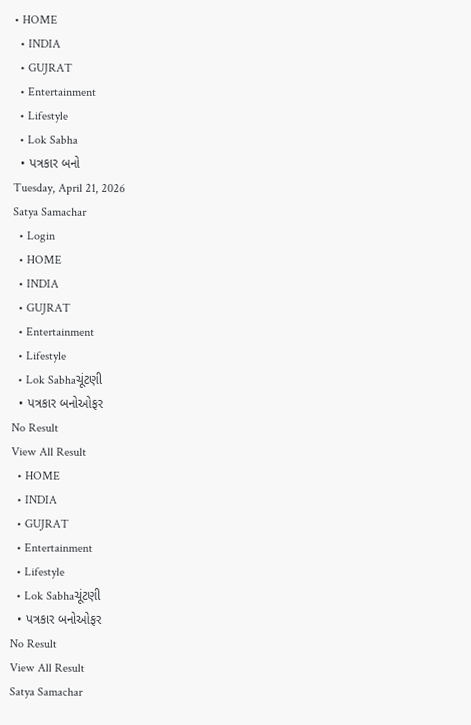• HOME
  • INDIA
  • GUJRAT
  • Entertainment
  • Lifestyle
  • Lok Sabha
  • પત્રકાર બનો
Tuesday, April 21, 2026
Satya Samachar
  • Login
  • HOME
  • INDIA
  • GUJRAT
  • Entertainment
  • Lifestyle
  • Lok Sabhaચૂંટણી
  • પત્રકાર બનોઓફર
No Result
View All Result
  • HOME
  • INDIA
  • GUJRAT
  • Entertainment
  • Lifestyle
  • Lok Sabhaચૂંટણી
  • પત્રકાર બનોઓફર
No Result
View All Result
Satya Samachar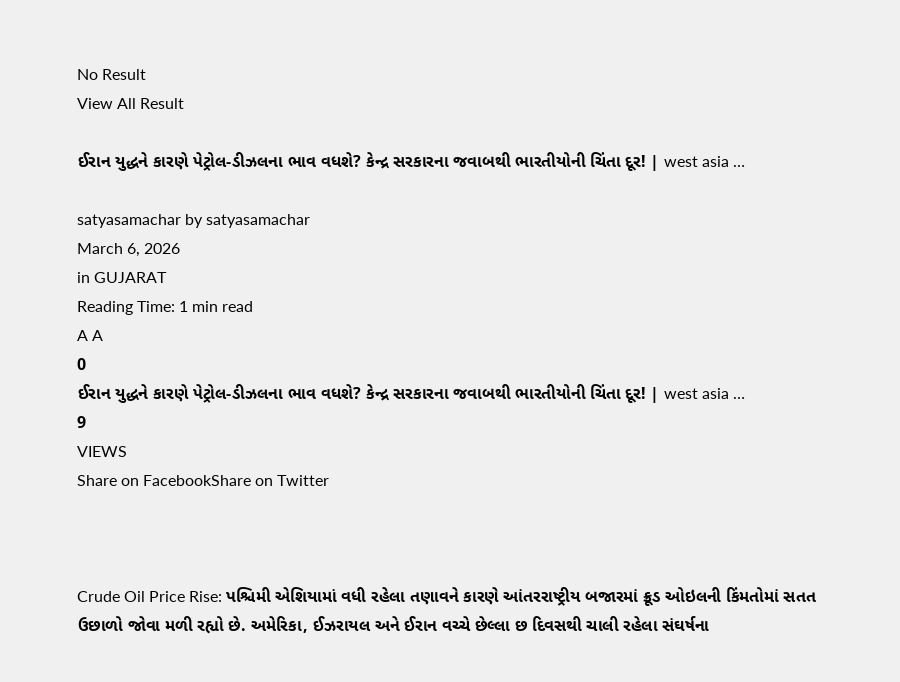No Result
View All Result

ઈરાન યુદ્ધને કારણે પેટ્રોલ-ડીઝલના ભાવ વધશે? કેન્દ્ર સરકારના જવાબથી ભારતીયોની ચિંતા દૂર! | west asia …

satyasamachar by satyasamachar
March 6, 2026
in GUJARAT
Reading Time: 1 min read
A A
0
ઈરાન યુદ્ધને કારણે પેટ્રોલ-ડીઝલના ભાવ વધશે? કેન્દ્ર સરકારના જવાબથી ભારતીયોની ચિંતા દૂર! | west asia …
9
VIEWS
Share on FacebookShare on Twitter



Crude Oil Price Rise: પશ્ચિમી એશિયામાં વધી રહેલા તણાવને કારણે આંતરરાષ્ટ્રીય બજારમાં ક્રૂડ ઓઇલની કિંમતોમાં સતત ઉછાળો જોવા મળી રહ્યો છે. અમેરિકા, ઈઝરાયલ અને ઈરાન વચ્ચે છેલ્લા છ દિવસથી ચાલી રહેલા સંઘર્ષના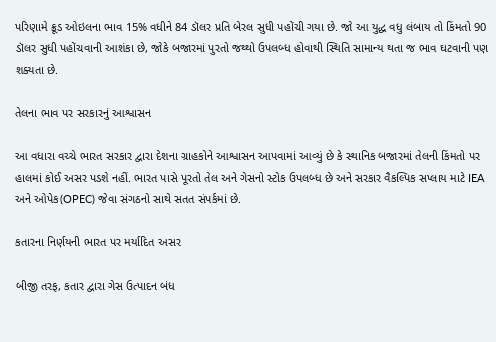પરિણામે ક્રૂડ ઓઇલના ભાવ 15% વધીને 84 ડૉલર પ્રતિ બેરલ સુધી પહોંચી ગયા છે. જો આ યુદ્ધ વધુ લંબાય તો કિંમતો 90 ડૉલર સુધી પહોંચવાની આશંકા છે, જોકે બજારમાં પુરતો જથ્થો ઉપલબ્ધ હોવાથી સ્થિતિ સામાન્ય થતા જ ભાવ ઘટવાની પણ શક્યતા છે.

તેલના ભાવ પર સરકારનું આશ્વાસન

આ વધારા વચ્ચે ભારત સરકાર દ્વારા દેશના ગ્રાહકોને આશ્વાસન આપવામાં આવ્યું છે કે સ્થાનિક બજારમાં તેલની કિંમતો પર હાલમાં કોઈ અસર પડશે નહીં. ભારત પાસે પૂરતો તેલ અને ગેસનો સ્ટોક ઉપલબ્ધ છે અને સરકાર વૈકલ્પિક સપ્લાય માટે IEA અને ઓપેક(OPEC) જેવા સંગઠનો સાથે સતત સંપર્કમાં છે.

કતારના નિર્ણયની ભારત પર મર્યાદિત અસર

બીજી તરફ, કતાર દ્વારા ગેસ ઉત્પાદન બંધ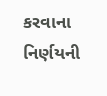કરવાના નિર્ણયની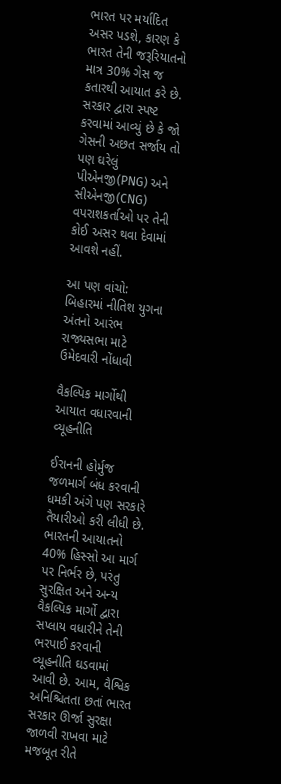ભારત પર મર્યાદિત અસર પડશે, કારણ કે ભારત તેની જરૂરિયાતનો માત્ર 30% ગેસ જ કતારથી આયાત કરે છે. સરકાર દ્વારા સ્પષ્ટ કરવામાં આવ્યું છે કે જો ગેસની અછત સર્જાય તો પણ ઘરેલું પીએનજી(PNG) અને સીએનજી(CNG) વપરાશકર્તાઓ પર તેની કોઈ અસર થવા દેવામાં આવશે નહીં.

આ પણ વાંચો: બિહારમાં નીતિશ યુગના અંતનો આરંભ રાજ્યસભા માટે ઉમેદવારી નોંધાવી

વૈકલ્પિક માર્ગોથી આયાત વધારવાની વ્યૂહનીતિ

ઈરાનની હોર્મુજ જળમાર્ગ બંધ કરવાની ધમકી અંગે પણ સરકારે તૈયારીઓ કરી લીધી છે. ભારતની આયાતનો 40% હિસ્સો આ માર્ગ પર નિર્ભર છે, પરંતુ સુરક્ષિત અને અન્ય વૈકલ્પિક માર્ગો દ્વારા સપ્લાય વધારીને તેની ભરપાઈ કરવાની વ્યૂહનીતિ ઘડવામાં આવી છે. આમ, વૈશ્વિક અનિશ્ચિતતા છતાં ભારત સરકાર ઊર્જા સુરક્ષા જાળવી રાખવા માટે મજબૂત રીતે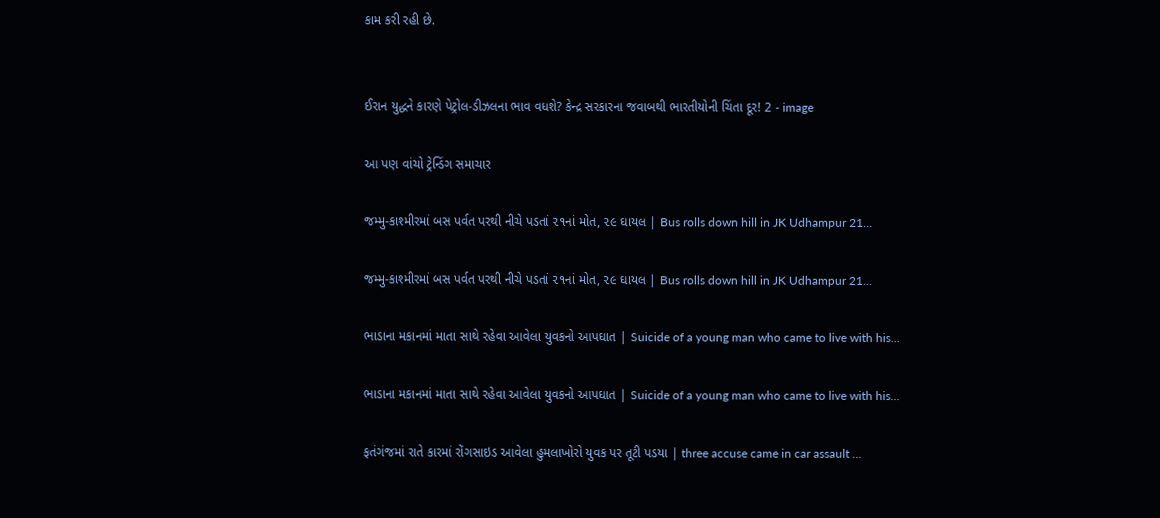કામ કરી રહી છે.


ઈરાન યુદ્ધને કારણે પેટ્રોલ-ડીઝલના ભાવ વધશે? કેન્દ્ર સરકારના જવાબથી ભારતીયોની ચિંતા દૂર! 2 - image

આ પણ વાંચો ટ્રેન્ડિંગ સમાચાર

જમ્મુ-કાશ્મીરમાં બસ પર્વત પરથી નીચે પડતાં ૨૧નાં મોત, ૨૯ ઘાયલ | Bus rolls down hill in JK Udhampur 21…

જમ્મુ-કાશ્મીરમાં બસ પર્વત પરથી નીચે પડતાં ૨૧નાં મોત, ૨૯ ઘાયલ | Bus rolls down hill in JK Udhampur 21…

ભાડાના મકાનમાં માતા સાથે રહેવા આવેલા યુવકનો આપઘાત | Suicide of a young man who came to live with his…

ભાડાના મકાનમાં માતા સાથે રહેવા આવેલા યુવકનો આપઘાત | Suicide of a young man who came to live with his…

ફતંગંજમાં રાતે કારમાં રોંગસાઇડ આવેલા હુમલાખોરો યુવક પર તૂટી પડયા | three accuse came in car assault …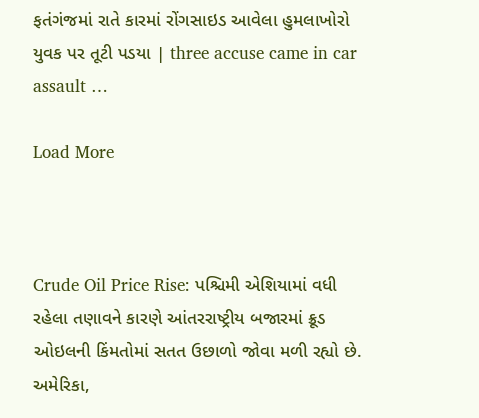ફતંગંજમાં રાતે કારમાં રોંગસાઇડ આવેલા હુમલાખોરો યુવક પર તૂટી પડયા | three accuse came in car assault …

Load More



Crude Oil Price Rise: પશ્ચિમી એશિયામાં વધી રહેલા તણાવને કારણે આંતરરાષ્ટ્રીય બજારમાં ક્રૂડ ઓઇલની કિંમતોમાં સતત ઉછાળો જોવા મળી રહ્યો છે. અમેરિકા,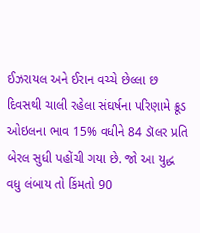ઈઝરાયલ અને ઈરાન વચ્ચે છેલ્લા છ દિવસથી ચાલી રહેલા સંઘર્ષના પરિણામે ક્રૂડ ઓઇલના ભાવ 15% વધીને 84 ડૉલર પ્રતિ બેરલ સુધી પહોંચી ગયા છે. જો આ યુદ્ધ વધુ લંબાય તો કિંમતો 90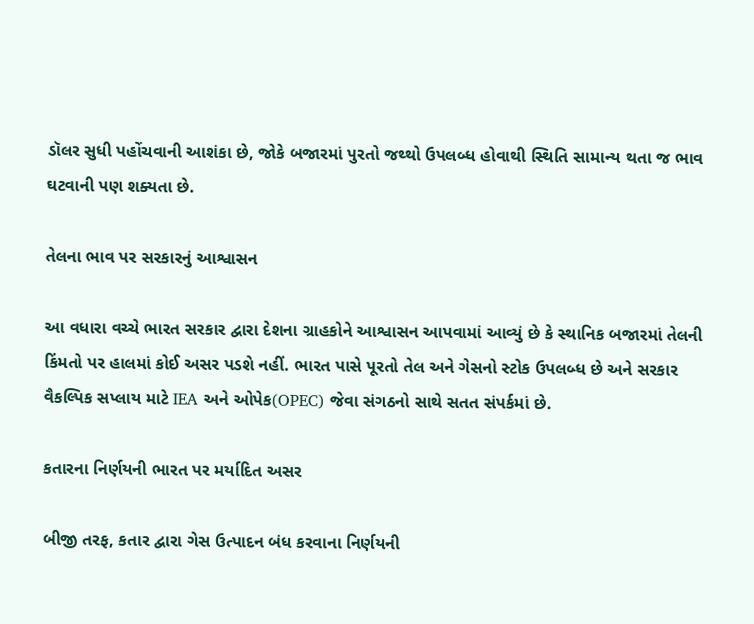ડૉલર સુધી પહોંચવાની આશંકા છે, જોકે બજારમાં પુરતો જથ્થો ઉપલબ્ધ હોવાથી સ્થિતિ સામાન્ય થતા જ ભાવ ઘટવાની પણ શક્યતા છે.

તેલના ભાવ પર સરકારનું આશ્વાસન

આ વધારા વચ્ચે ભારત સરકાર દ્વારા દેશના ગ્રાહકોને આશ્વાસન આપવામાં આવ્યું છે કે સ્થાનિક બજારમાં તેલની કિંમતો પર હાલમાં કોઈ અસર પડશે નહીં. ભારત પાસે પૂરતો તેલ અને ગેસનો સ્ટોક ઉપલબ્ધ છે અને સરકાર વૈકલ્પિક સપ્લાય માટે IEA અને ઓપેક(OPEC) જેવા સંગઠનો સાથે સતત સંપર્કમાં છે.

કતારના નિર્ણયની ભારત પર મર્યાદિત અસર

બીજી તરફ, કતાર દ્વારા ગેસ ઉત્પાદન બંધ કરવાના નિર્ણયની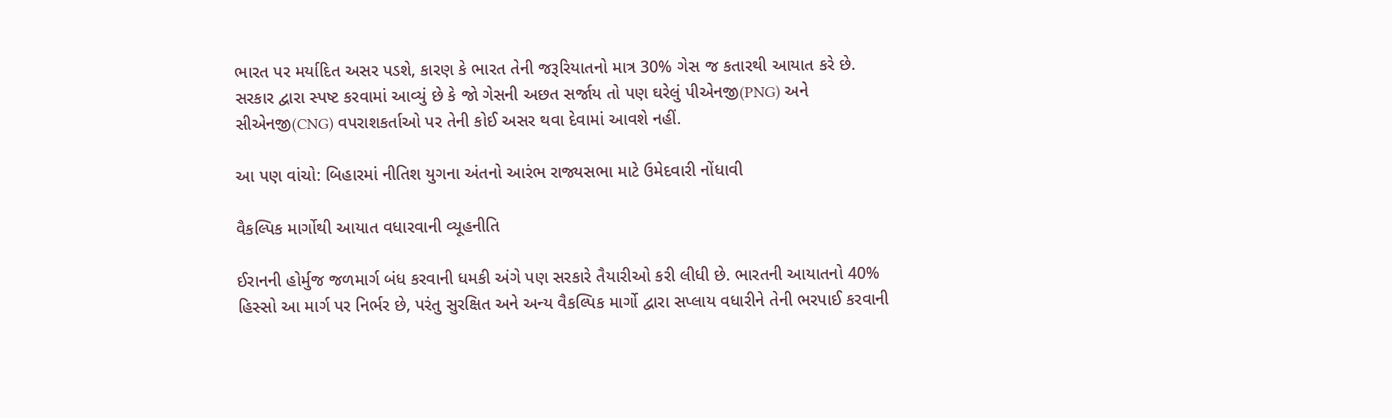ભારત પર મર્યાદિત અસર પડશે, કારણ કે ભારત તેની જરૂરિયાતનો માત્ર 30% ગેસ જ કતારથી આયાત કરે છે. સરકાર દ્વારા સ્પષ્ટ કરવામાં આવ્યું છે કે જો ગેસની અછત સર્જાય તો પણ ઘરેલું પીએનજી(PNG) અને સીએનજી(CNG) વપરાશકર્તાઓ પર તેની કોઈ અસર થવા દેવામાં આવશે નહીં.

આ પણ વાંચો: બિહારમાં નીતિશ યુગના અંતનો આરંભ રાજ્યસભા માટે ઉમેદવારી નોંધાવી

વૈકલ્પિક માર્ગોથી આયાત વધારવાની વ્યૂહનીતિ

ઈરાનની હોર્મુજ જળમાર્ગ બંધ કરવાની ધમકી અંગે પણ સરકારે તૈયારીઓ કરી લીધી છે. ભારતની આયાતનો 40% હિસ્સો આ માર્ગ પર નિર્ભર છે, પરંતુ સુરક્ષિત અને અન્ય વૈકલ્પિક માર્ગો દ્વારા સપ્લાય વધારીને તેની ભરપાઈ કરવાની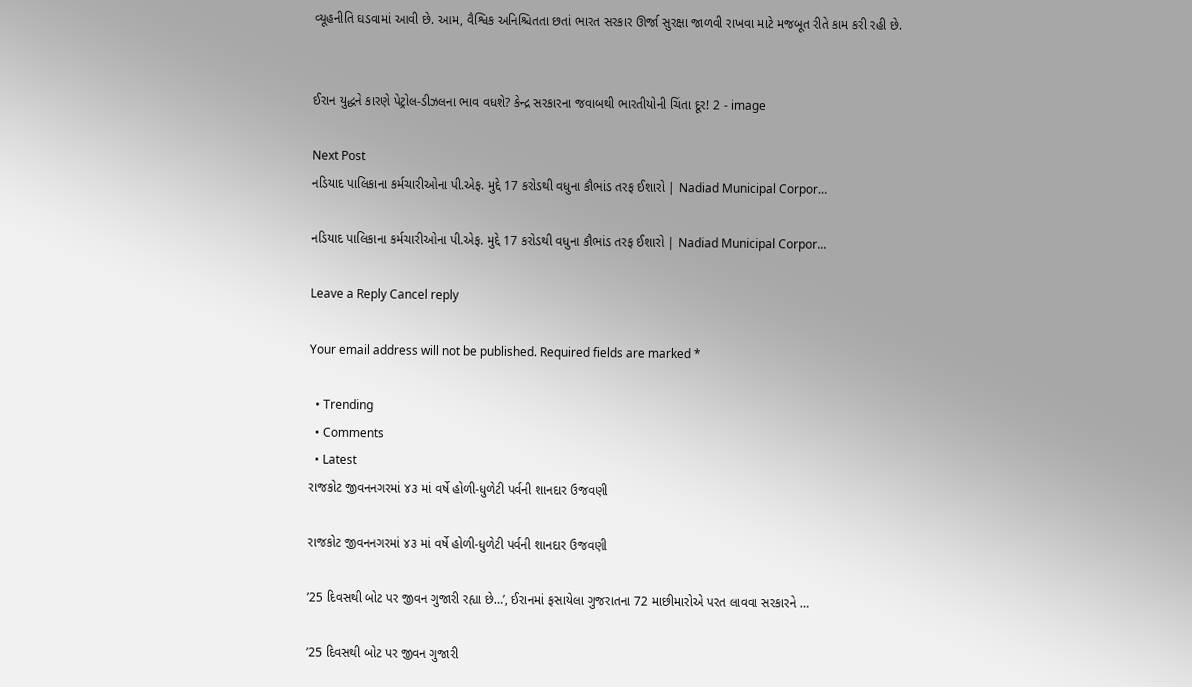વ્યૂહનીતિ ઘડવામાં આવી છે. આમ, વૈશ્વિક અનિશ્ચિતતા છતાં ભારત સરકાર ઊર્જા સુરક્ષા જાળવી રાખવા માટે મજબૂત રીતે કામ કરી રહી છે.


ઈરાન યુદ્ધને કારણે પેટ્રોલ-ડીઝલના ભાવ વધશે? કેન્દ્ર સરકારના જવાબથી ભારતીયોની ચિંતા દૂર! 2 - image

Next Post
નડિયાદ પાલિકાના કર્મચારીઓના પી.એફ. મુદ્દે 17 કરોડથી વધુના કૌભાંડ તરફ ઈશારો | Nadiad Municipal Corpor…

નડિયાદ પાલિકાના કર્મચારીઓના પી.એફ. મુદ્દે 17 કરોડથી વધુના કૌભાંડ તરફ ઈશારો | Nadiad Municipal Corpor...

Leave a Reply Cancel reply

Your email address will not be published. Required fields are marked *

  • Trending
  • Comments
  • Latest
રાજકોટ જીવનનગરમાં ૪૩ માં વર્ષે હોળી-ધુળેટી પર્વની શાનદાર ઉજવણી

રાજકોટ જીવનનગરમાં ૪૩ માં વર્ષે હોળી-ધુળેટી પર્વની શાનદાર ઉજવણી

’25 દિવસથી બોટ પર જીવન ગુજારી રહ્યા છે…’, ઈરાનમાં ફસાયેલા ગુજરાતના 72 માછીમારોએ પરત લાવવા સરકારને …

’25 દિવસથી બોટ પર જીવન ગુજારી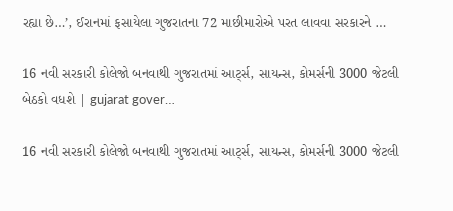રહ્યા છે…’, ઈરાનમાં ફસાયેલા ગુજરાતના 72 માછીમારોએ પરત લાવવા સરકારને …

16 નવી સરકારી કોલેજો બનવાથી ગુજરાતમાં આર્ટ્સ, સાયન્સ, કોમર્સની 3000 જેટલી બેઠકો વધશે | gujarat gover…

16 નવી સરકારી કોલેજો બનવાથી ગુજરાતમાં આર્ટ્સ, સાયન્સ, કોમર્સની 3000 જેટલી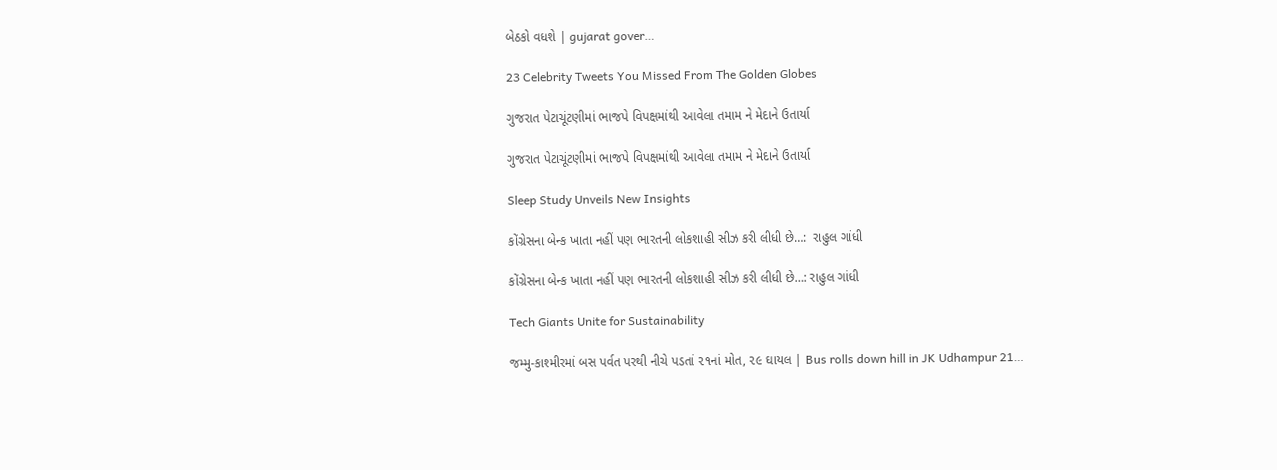બેઠકો વધશે | gujarat gover…

23 Celebrity Tweets You Missed From The Golden Globes

ગુજરાત પેટાચૂંટણીમાં ભાજપે વિપક્ષમાંથી આવેલા તમામ ને મેદાને ઉતાર્યા

ગુજરાત પેટાચૂંટણીમાં ભાજપે વિપક્ષમાંથી આવેલા તમામ ને મેદાને ઉતાર્યા

Sleep Study Unveils New Insights

કોંગ્રેસના બેન્ક ખાતા નહીં પણ ભારતની લોકશાહી સીઝ કરી લીધી છે…:  રાહુલ ગાંધી

કોંગ્રેસના બેન્ક ખાતા નહીં પણ ભારતની લોકશાહી સીઝ કરી લીધી છે…: રાહુલ ગાંધી

Tech Giants Unite for Sustainability

જમ્મુ-કાશ્મીરમાં બસ પર્વત પરથી નીચે પડતાં ૨૧નાં મોત, ૨૯ ઘાયલ | Bus rolls down hill in JK Udhampur 21…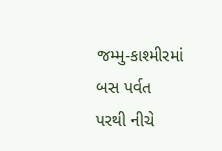જમ્મુ-કાશ્મીરમાં બસ પર્વત પરથી નીચે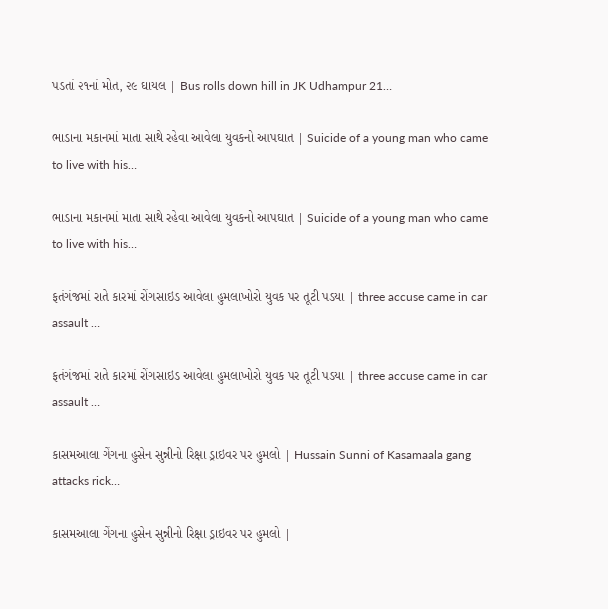પડતાં ૨૧નાં મોત, ૨૯ ઘાયલ | Bus rolls down hill in JK Udhampur 21…

ભાડાના મકાનમાં માતા સાથે રહેવા આવેલા યુવકનો આપઘાત | Suicide of a young man who came to live with his…

ભાડાના મકાનમાં માતા સાથે રહેવા આવેલા યુવકનો આપઘાત | Suicide of a young man who came to live with his…

ફતંગંજમાં રાતે કારમાં રોંગસાઇડ આવેલા હુમલાખોરો યુવક પર તૂટી પડયા | three accuse came in car assault …

ફતંગંજમાં રાતે કારમાં રોંગસાઇડ આવેલા હુમલાખોરો યુવક પર તૂટી પડયા | three accuse came in car assault …

કાસમઆલા ગેંગના હુસેન સુન્નીનો રિક્ષા ડ્રાઇવર પર હુમલો | Hussain Sunni of Kasamaala gang attacks rick…

કાસમઆલા ગેંગના હુસેન સુન્નીનો રિક્ષા ડ્રાઇવર પર હુમલો |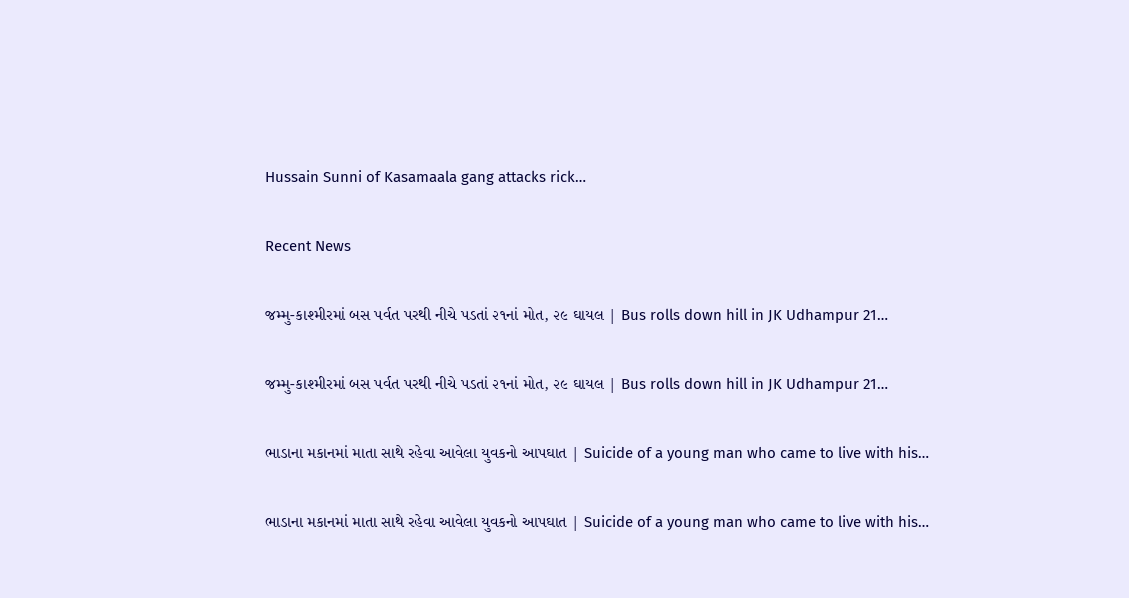Hussain Sunni of Kasamaala gang attacks rick…

Recent News

જમ્મુ-કાશ્મીરમાં બસ પર્વત પરથી નીચે પડતાં ૨૧નાં મોત, ૨૯ ઘાયલ | Bus rolls down hill in JK Udhampur 21…

જમ્મુ-કાશ્મીરમાં બસ પર્વત પરથી નીચે પડતાં ૨૧નાં મોત, ૨૯ ઘાયલ | Bus rolls down hill in JK Udhampur 21…

ભાડાના મકાનમાં માતા સાથે રહેવા આવેલા યુવકનો આપઘાત | Suicide of a young man who came to live with his…

ભાડાના મકાનમાં માતા સાથે રહેવા આવેલા યુવકનો આપઘાત | Suicide of a young man who came to live with his…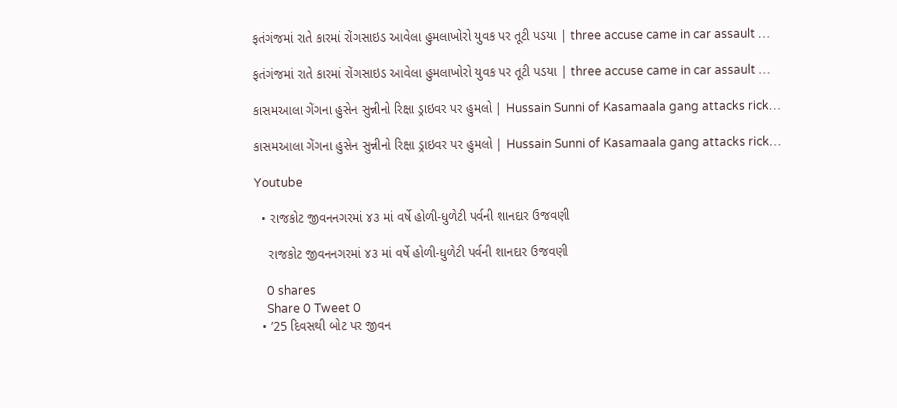ફતંગંજમાં રાતે કારમાં રોંગસાઇડ આવેલા હુમલાખોરો યુવક પર તૂટી પડયા | three accuse came in car assault …

ફતંગંજમાં રાતે કારમાં રોંગસાઇડ આવેલા હુમલાખોરો યુવક પર તૂટી પડયા | three accuse came in car assault …

કાસમઆલા ગેંગના હુસેન સુન્નીનો રિક્ષા ડ્રાઇવર પર હુમલો | Hussain Sunni of Kasamaala gang attacks rick…

કાસમઆલા ગેંગના હુસેન સુન્નીનો રિક્ષા ડ્રાઇવર પર હુમલો | Hussain Sunni of Kasamaala gang attacks rick…

Youtube

  • રાજકોટ જીવનનગરમાં ૪૩ માં વર્ષે હોળી-ધુળેટી પર્વની શાનદાર ઉજવણી

    રાજકોટ જીવનનગરમાં ૪૩ માં વર્ષે હોળી-ધુળેટી પર્વની શાનદાર ઉજવણી

    0 shares
    Share 0 Tweet 0
  • ’25 દિવસથી બોટ પર જીવન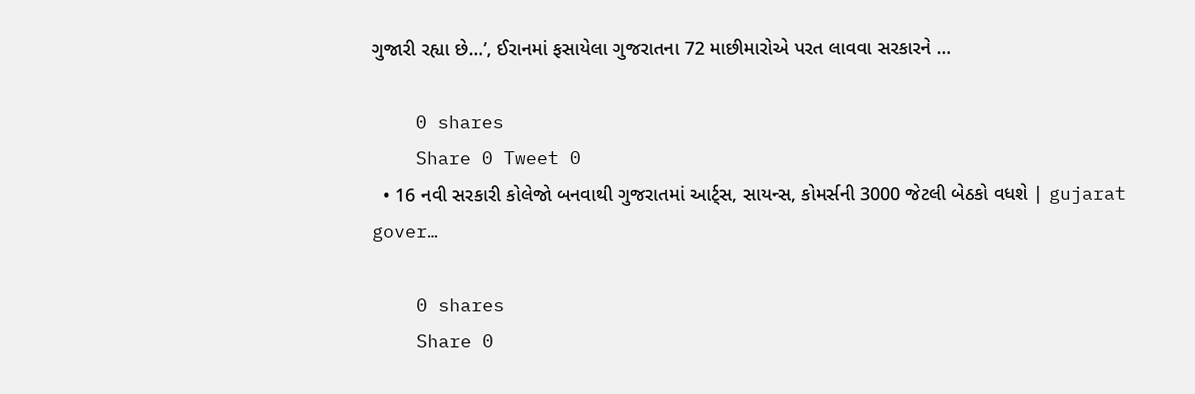ગુજારી રહ્યા છે…’, ઈરાનમાં ફસાયેલા ગુજરાતના 72 માછીમારોએ પરત લાવવા સરકારને …

    0 shares
    Share 0 Tweet 0
  • 16 નવી સરકારી કોલેજો બનવાથી ગુજરાતમાં આર્ટ્સ, સાયન્સ, કોમર્સની 3000 જેટલી બેઠકો વધશે | gujarat gover…

    0 shares
    Share 0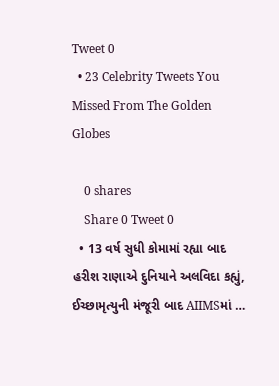Tweet 0
  • 23 Celebrity Tweets You Missed From The Golden Globes

    0 shares
    Share 0 Tweet 0
  • 13 વર્ષ સુધી કોમામાં રહ્યા બાદ હરીશ રાણાએ દુનિયાને અલવિદા કહ્યું, ઈચ્છામૃત્યુની મંજૂરી બાદ AIIMSમાં …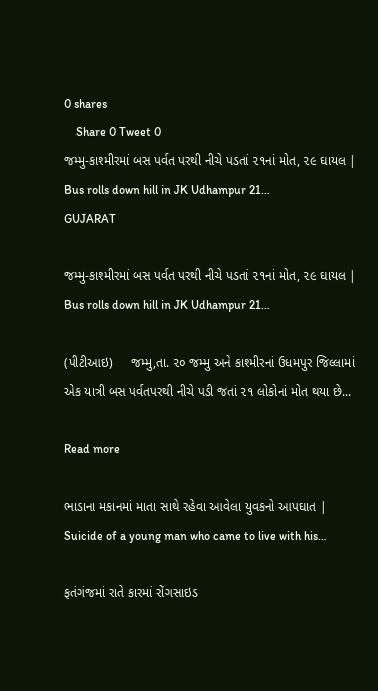0 shares
    Share 0 Tweet 0
જમ્મુ-કાશ્મીરમાં બસ પર્વત પરથી નીચે પડતાં ૨૧નાં મોત, ૨૯ ઘાયલ | Bus rolls down hill in JK Udhampur 21…
GUJARAT

જમ્મુ-કાશ્મીરમાં બસ પર્વત પરથી નીચે પડતાં ૨૧નાં મોત, ૨૯ ઘાયલ | Bus rolls down hill in JK Udhampur 21…

(પીટીઆઇ)     જમ્મુ,તા. ૨૦ જમ્મુ અને કાશ્મીરનાં ઉધમપુર જિલ્લામાં એક યાત્રી બસ પર્વતપરથી નીચે પડી જતાં ૨૧ લોકોનાં મોત થયા છે...

Read more

ભાડાના મકાનમાં માતા સાથે રહેવા આવેલા યુવકનો આપઘાત | Suicide of a young man who came to live with his…

ફતંગંજમાં રાતે કારમાં રોંગસાઇડ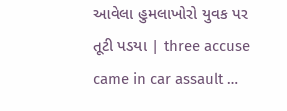આવેલા હુમલાખોરો યુવક પર તૂટી પડયા | three accuse came in car assault …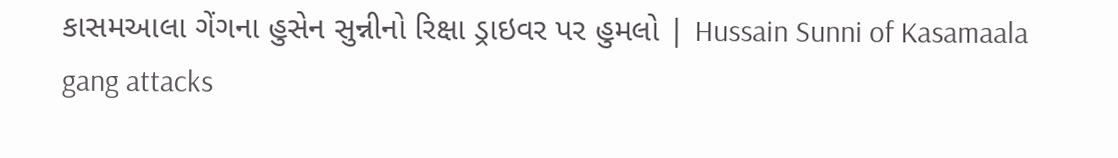કાસમઆલા ગેંગના હુસેન સુન્નીનો રિક્ષા ડ્રાઇવર પર હુમલો | Hussain Sunni of Kasamaala gang attacks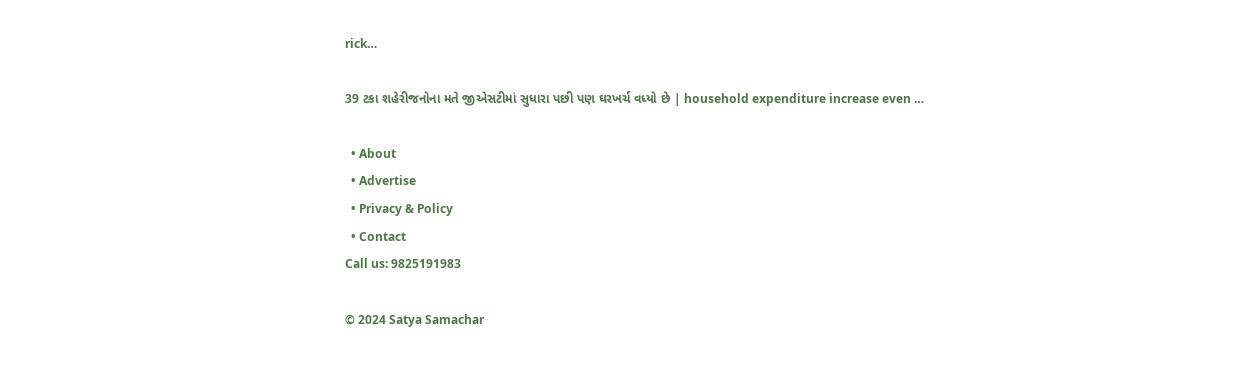rick…

39 ટકા શહેરીજનોના મતે જીએસટીમાં સુધારા પછી પણ ઘરખર્ચ વધ્યો છે | household expenditure increase even …

  • About
  • Advertise
  • Privacy & Policy
  • Contact
Call us: 9825191983

© 2024 Satya Samachar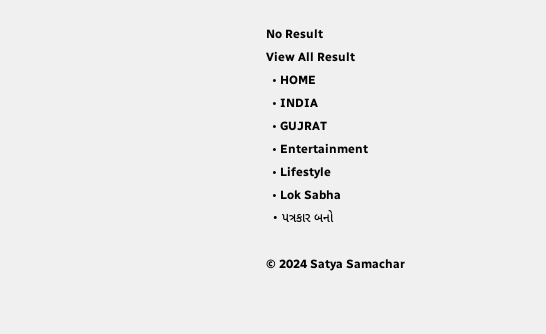No Result
View All Result
  • HOME
  • INDIA
  • GUJRAT
  • Entertainment
  • Lifestyle
  • Lok Sabha
  • પત્રકાર બનો

© 2024 Satya Samachar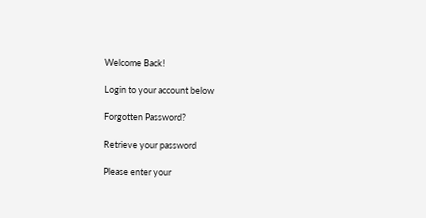Welcome Back!

Login to your account below

Forgotten Password?

Retrieve your password

Please enter your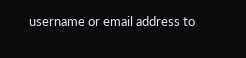username or email address to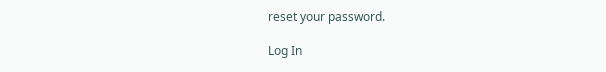reset your password.

Log In